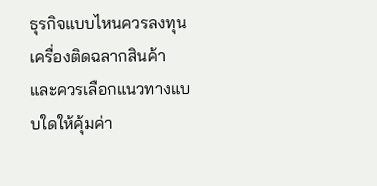ธุรกิจแบบไหนควรลงทุนเครื่องติดฉลากสินค้า และควรเลือกแนวทางแบบใดให้คุ้มค่า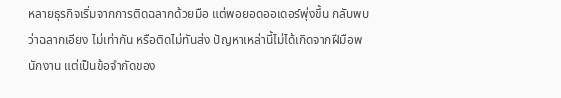หลายธุรกิจเริ่มจากการติดฉลากด้วยมือ แต่พอยอดออเดอร์พุ่งขึ้น กลับพบว่าฉลากเอียง ไม่เท่ากัน หรือติดไม่ทันส่ง ปัญหาเหล่านี้ไม่ได้เกิดจากฝีมือพนักงาน แต่เป็นข้อจำกัดของ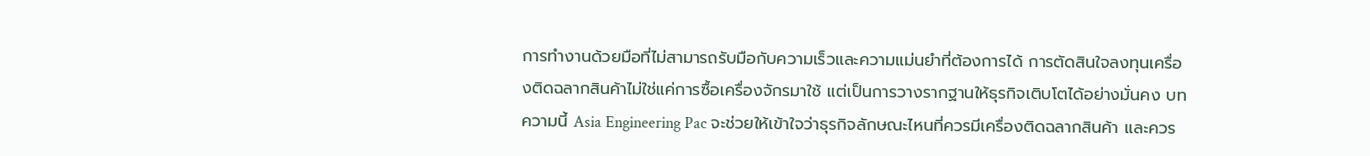การทำงานด้วยมือที่ไม่สามารถรับมือกับความเร็วและความแม่นยำที่ต้องการได้ การตัดสินใจลงทุนเครื่องติดฉลากสินค้าไม่ใช่แค่การซื้อเครื่องจักรมาใช้ แต่เป็นการวางรากฐานให้ธุรกิจเติบโตได้อย่างมั่นคง บทความนี้ Asia Engineering Pac จะช่วยให้เข้าใจว่าธุรกิจลักษณะไหนที่ควรมีเครื่องติดฉลากสินค้า และควร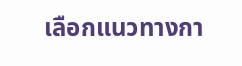เลือกแนวทางกา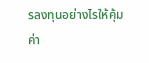รลงทุนอย่างไรให้คุ้มค่า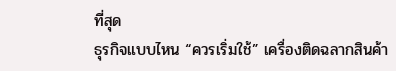ที่สุด
ธุรกิจแบบไหน “ควรเริ่มใช้” เครื่องติดฉลากสินค้า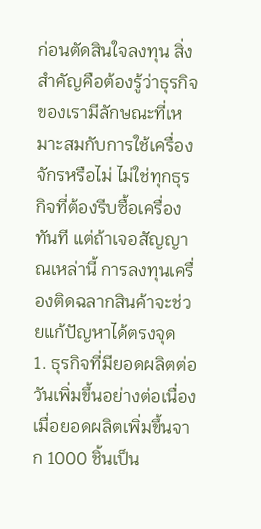ก่อนตัดสินใจลงทุน สิ่งสำคัญคือต้องรู้ว่าธุรกิจของเรามีลักษณะที่เหมาะสมกับการใช้เครื่องจักรหรือไม่ ไม่ใช่ทุกธุรกิจที่ต้องรีบซื้อเครื่องทันที แต่ถ้าเจอสัญญาณเหล่านี้ การลงทุนเครื่องติดฉลากสินค้าจะช่วยแก้ปัญหาได้ตรงจุด
1. ธุรกิจที่มียอดผลิตต่อวันเพิ่มขึ้นอย่างต่อเนื่อง
เมื่อยอดผลิตเพิ่มขึ้นจาก 1000 ชิ้นเป็น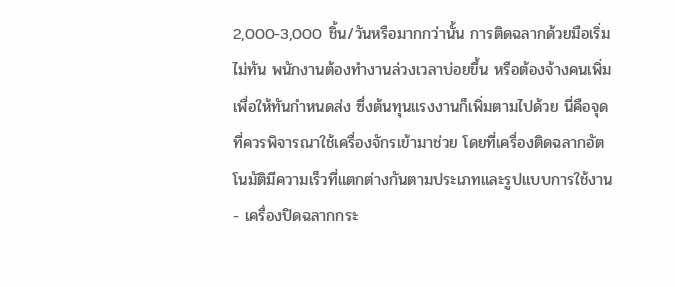2,000-3,000 ชิ้น/วันหรือมากกว่านั้น การติดฉลากด้วยมือเริ่มไม่ทัน พนักงานต้องทำงานล่วงเวลาบ่อยขึ้น หรือต้องจ้างคนเพิ่มเพื่อให้ทันกำหนดส่ง ซึ่งต้นทุนแรงงานก็เพิ่มตามไปด้วย นี่คือจุดที่ควรพิจารณาใช้เครื่องจักรเข้ามาช่วย โดยที่เครื่องติดฉลากอัตโนมัติมีความเร็วที่แตกต่างกันตามประเภทและรูปแบบการใช้งาน
- เครื่องปิดฉลากกระ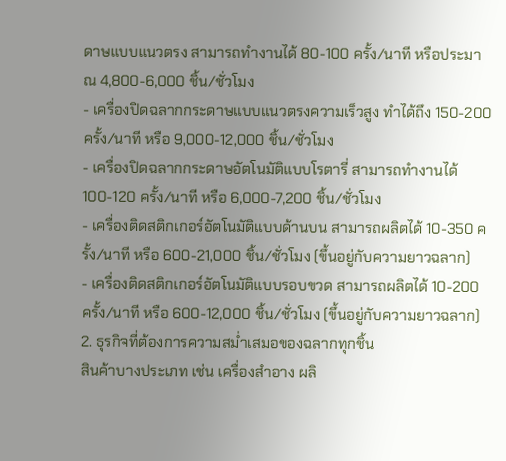ดาษแบบแนวตรง สามารถทำงานได้ 80-100 ครั้ง/นาที หรือประมาณ 4,800-6,000 ชิ้น/ชั่วโมง
- เครื่องปิดฉลากกระดาษแบบแนวตรงความเร็วสูง ทำได้ถึง 150-200 ครั้ง/นาที หรือ 9,000-12,000 ชิ้น/ชั่วโมง
- เครื่องปิดฉลากกระดาษอัตโนมัติแบบโรตารี่ สามารถทำงานได้ 100-120 ครั้ง/นาที หรือ 6,000-7,200 ชิ้น/ชั่วโมง
- เครื่องติดสติกเกอร์อัตโนมัติแบบด้านบน สามารถผลิตได้ 10-350 ครั้ง/นาที หรือ 600-21,000 ชิ้น/ชั่วโมง (ขึ้นอยู่กับความยาวฉลาก)
- เครื่องติดสติกเกอร์อัตโนมัติแบบรอบขวด สามารถผลิตได้ 10-200 ครั้ง/นาที หรือ 600-12,000 ชิ้น/ชั่วโมง (ขึ้นอยู่กับความยาวฉลาก)
2. ธุรกิจที่ต้องการความสม่ำเสมอของฉลากทุกชิ้น
สินค้าบางประเภท เช่น เครื่องสำอาง ผลิ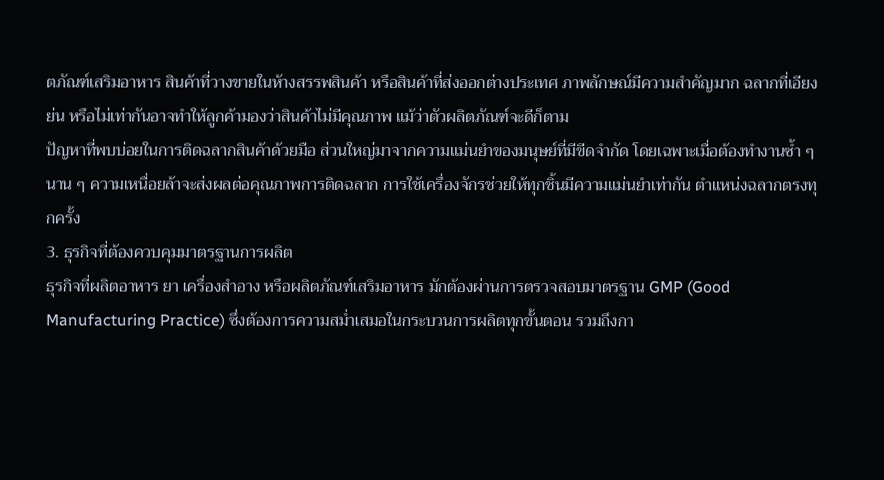ตภัณฑ์เสริมอาหาร สินค้าที่วางขายในห้างสรรพสินค้า หรือสินค้าที่ส่งออกต่างประเทศ ภาพลักษณ์มีความสำคัญมาก ฉลากที่เอียง ย่น หรือไม่เท่ากันอาจทำให้ลูกค้ามองว่าสินค้าไม่มีคุณภาพ แม้ว่าตัวผลิตภัณฑ์จะดีก็ตาม
ปัญหาที่พบบ่อยในการติดฉลากสินค้าด้วยมือ ส่วนใหญ่มาจากความแม่นยำของมนุษย์ที่มีขีดจำกัด โดยเฉพาะเมื่อต้องทำงานซ้ำ ๆ นาน ๆ ความเหนื่อยล้าจะส่งผลต่อคุณภาพการติดฉลาก การใช้เครื่องจักรช่วยให้ทุกชิ้นมีความแม่นยำเท่ากัน ตำแหน่งฉลากตรงทุกครั้ง
3. ธุรกิจที่ต้องควบคุมมาตรฐานการผลิต
ธุรกิจที่ผลิตอาหาร ยา เครื่องสำอาง หรือผลิตภัณฑ์เสริมอาหาร มักต้องผ่านการตรวจสอบมาตรฐาน GMP (Good Manufacturing Practice) ซึ่งต้องการความสม่ำเสมอในกระบวนการผลิตทุกขั้นตอน รวมถึงกา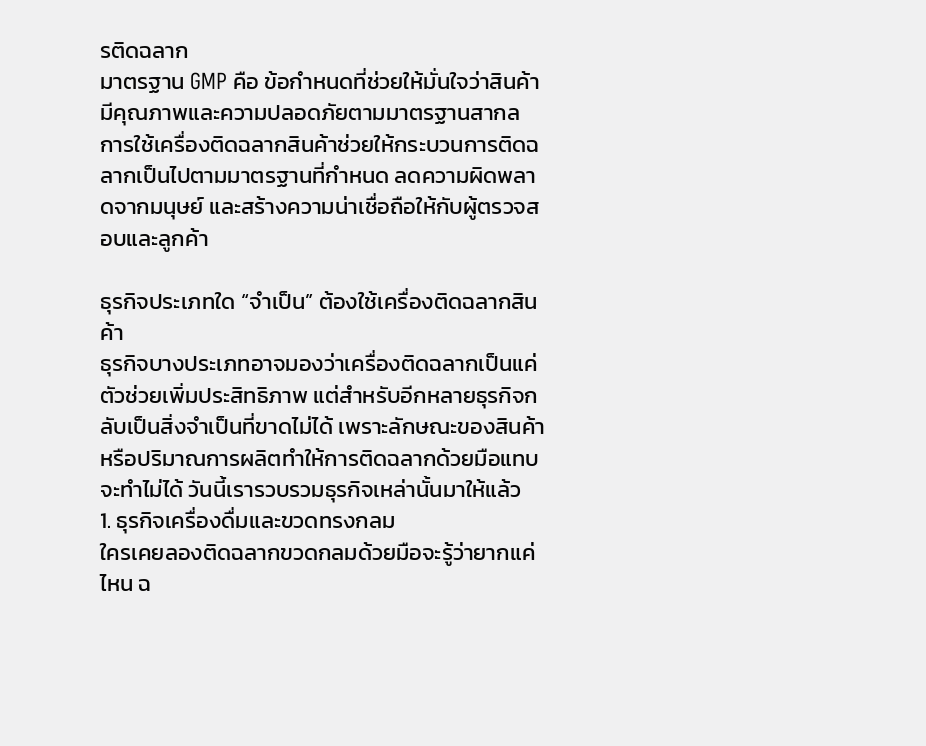รติดฉลาก
มาตรฐาน GMP คือ ข้อกำหนดที่ช่วยให้มั่นใจว่าสินค้ามีคุณภาพและความปลอดภัยตามมาตรฐานสากล การใช้เครื่องติดฉลากสินค้าช่วยให้กระบวนการติดฉลากเป็นไปตามมาตรฐานที่กำหนด ลดความผิดพลาดจากมนุษย์ และสร้างความน่าเชื่อถือให้กับผู้ตรวจสอบและลูกค้า

ธุรกิจประเภทใด “จำเป็น” ต้องใช้เครื่องติดฉลากสินค้า
ธุรกิจบางประเภทอาจมองว่าเครื่องติดฉลากเป็นแค่ตัวช่วยเพิ่มประสิทธิภาพ แต่สำหรับอีกหลายธุรกิจกลับเป็นสิ่งจำเป็นที่ขาดไม่ได้ เพราะลักษณะของสินค้าหรือปริมาณการผลิตทำให้การติดฉลากด้วยมือแทบจะทำไม่ได้ วันนี้เรารวบรวมธุรกิจเหล่านั้นมาให้แล้ว
1. ธุรกิจเครื่องดื่มและขวดทรงกลม
ใครเคยลองติดฉลากขวดกลมด้วยมือจะรู้ว่ายากแค่ไหน ฉ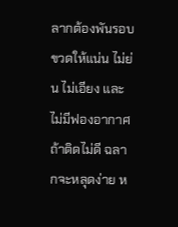ลากต้องพันรอบขวดให้แน่น ไม่ย่น ไม่เอียง และไม่มีฟองอากาศ ถ้าติดไม่ดี ฉลากจะหลุดง่าย ห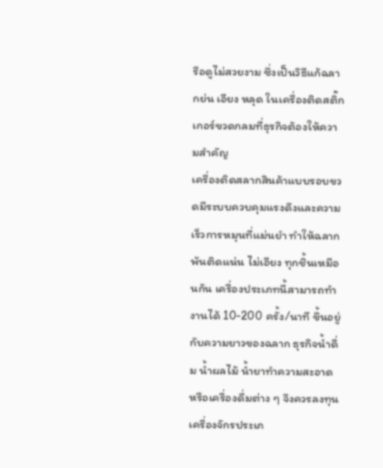รือดูไม่สวยงาม ซึ่งเป็นวิธีแก้ฉลากย่น เอียง หลุด ในเครื่องติดสติ๊กเกอร์ขวดกลมที่ธุรกิจต้องให้ความสำคัญ
เครื่องติดสลากสินค้าแบบรอบขวดมีระบบควบคุมแรงดึงและความเร็วการหมุนที่แม่นยำ ทำให้ฉลากพันติดแน่น ไม่เอียง ทุกชิ้นเหมือนกัน เครื่องประเภทนี้สามารถทำงานได้ 10-200 ครั้ง/นาที ขึ้นอยู่กับความยาวของฉลาก ธุรกิจน้ำดื่ม น้ำผลไม้ น้ำยาทำความสะอาด หรือเครื่องดื่มต่าง ๆ จึงควรลงทุนเครื่องจักรประเภ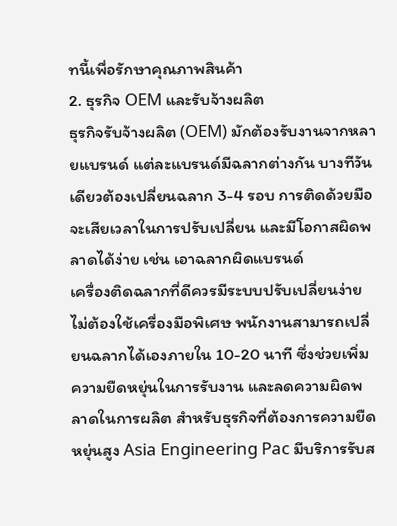ทนี้เพื่อรักษาคุณภาพสินค้า
2. ธุรกิจ OEM และรับจ้างผลิต
ธุรกิจรับจ้างผลิต (OEM) มักต้องรับงานจากหลายแบรนด์ แต่ละแบรนด์มีฉลากต่างกัน บางทีวันเดียวต้องเปลี่ยนฉลาก 3-4 รอบ การติดด้วยมือจะเสียเวลาในการปรับเปลี่ยน และมีโอกาสผิดพลาดได้ง่าย เช่น เอาฉลากผิดแบรนด์
เครื่องติดฉลากที่ดีควรมีระบบปรับเปลี่ยนง่าย ไม่ต้องใช้เครื่องมือพิเศษ พนักงานสามารถเปลี่ยนฉลากได้เองภายใน 10-20 นาที ซึ่งช่วยเพิ่มความยืดหยุ่นในการรับงาน และลดความผิดพลาดในการผลิต สำหรับธุรกิจที่ต้องการความยืดหยุ่นสูง Asia Engineering Pac มีบริการรับส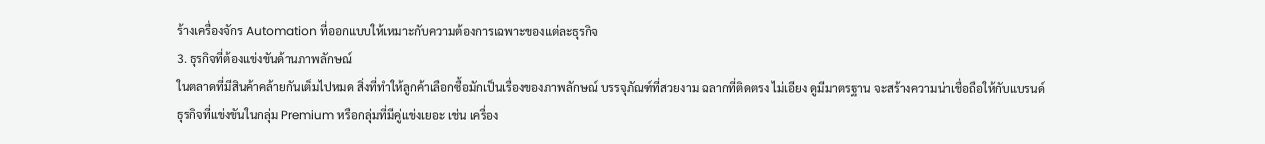ร้างเครื่องจักร Automation ที่ออกแบบให้เหมาะกับความต้องการเฉพาะของแต่ละธุรกิจ
3. ธุรกิจที่ต้องแข่งขันด้านภาพลักษณ์
ในตลาดที่มีสินค้าคล้ายกันเต็มไปหมด สิ่งที่ทำให้ลูกค้าเลือกซื้อมักเป็นเรื่องของภาพลักษณ์ บรรจุภัณฑ์ที่สวยงาม ฉลากที่ติดตรง ไม่เอียง ดูมีมาตรฐาน จะสร้างความน่าเชื่อถือให้กับแบรนด์
ธุรกิจที่แข่งขันในกลุ่ม Premium หรือกลุ่มที่มีคู่แข่งเยอะ เช่น เครื่อง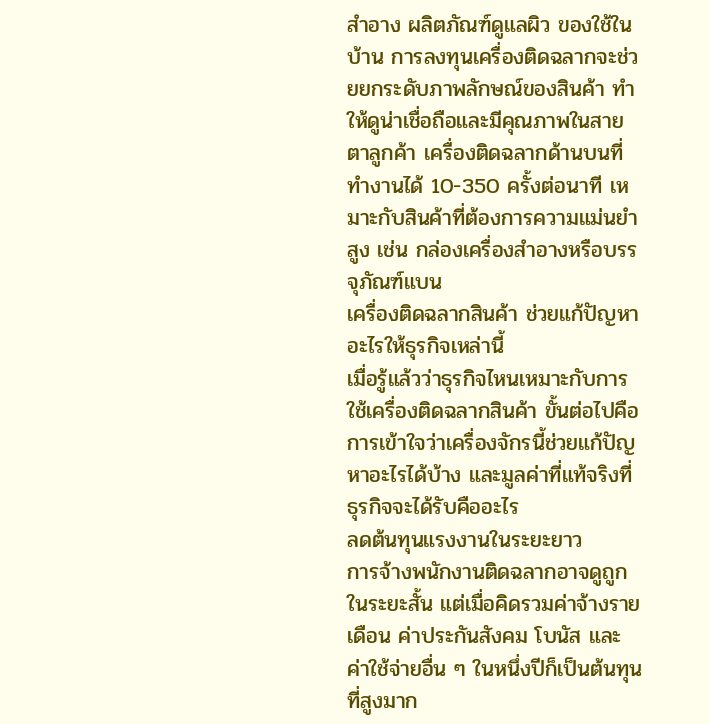สำอาง ผลิตภัณฑ์ดูแลผิว ของใช้ในบ้าน การลงทุนเครื่องติดฉลากจะช่วยยกระดับภาพลักษณ์ของสินค้า ทำให้ดูน่าเชื่อถือและมีคุณภาพในสายตาลูกค้า เครื่องติดฉลากด้านบนที่ทำงานได้ 10-350 ครั้งต่อนาที เหมาะกับสินค้าที่ต้องการความแม่นยำสูง เช่น กล่องเครื่องสำอางหรือบรรจุภัณฑ์แบน
เครื่องติดฉลากสินค้า ช่วยแก้ปัญหาอะไรให้ธุรกิจเหล่านี้
เมื่อรู้แล้วว่าธุรกิจไหนเหมาะกับการใช้เครื่องติดฉลากสินค้า ขั้นต่อไปคือการเข้าใจว่าเครื่องจักรนี้ช่วยแก้ปัญหาอะไรได้บ้าง และมูลค่าที่แท้จริงที่ธุรกิจจะได้รับคืออะไร
ลดต้นทุนแรงงานในระยะยาว
การจ้างพนักงานติดฉลากอาจดูถูกในระยะสั้น แต่เมื่อคิดรวมค่าจ้างรายเดือน ค่าประกันสังคม โบนัส และค่าใช้จ่ายอื่น ๆ ในหนึ่งปีก็เป็นต้นทุนที่สูงมาก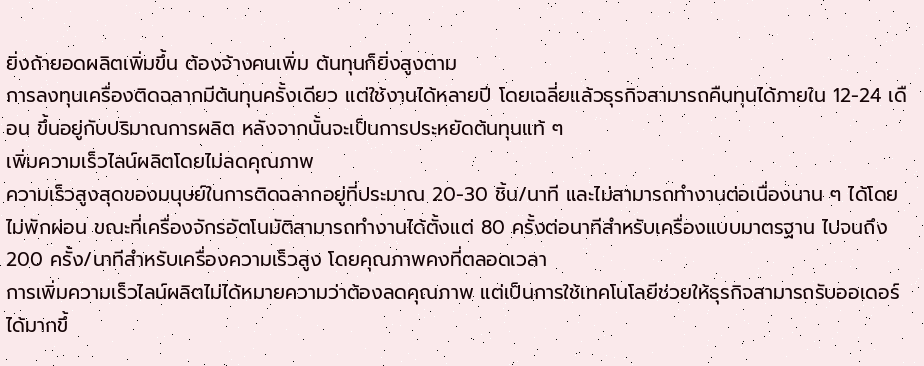ยิ่งถ้ายอดผลิตเพิ่มขึ้น ต้องจ้างคนเพิ่ม ต้นทุนก็ยิ่งสูงตาม
การลงทุนเครื่องติดฉลากมีต้นทุนครั้งเดียว แต่ใช้งานได้หลายปี โดยเฉลี่ยแล้วธุรกิจสามารถคืนทุนได้ภายใน 12-24 เดือน ขึ้นอยู่กับปริมาณการผลิต หลังจากนั้นจะเป็นการประหยัดต้นทุนแท้ ๆ
เพิ่มความเร็วไลน์ผลิตโดยไม่ลดคุณภาพ
ความเร็วสูงสุดของมนุษย์ในการติดฉลากอยู่ที่ประมาณ 20-30 ชิ้น/นาที และไม่สามารถทำงานต่อเนื่องนาน ๆ ได้โดยไม่พักผ่อน ขณะที่เครื่องจักรอัตโนมัติสามารถทำงานได้ตั้งแต่ 80 ครั้งต่อนาทีสำหรับเครื่องแบบมาตรฐาน ไปจนถึง 200 ครั้ง/นาทีสำหรับเครื่องความเร็วสูง โดยคุณภาพคงที่ตลอดเวลา
การเพิ่มความเร็วไลน์ผลิตไม่ได้หมายความว่าต้องลดคุณภาพ แต่เป็นการใช้เทคโนโลยีช่วยให้ธุรกิจสามารถรับออเดอร์ได้มากขึ้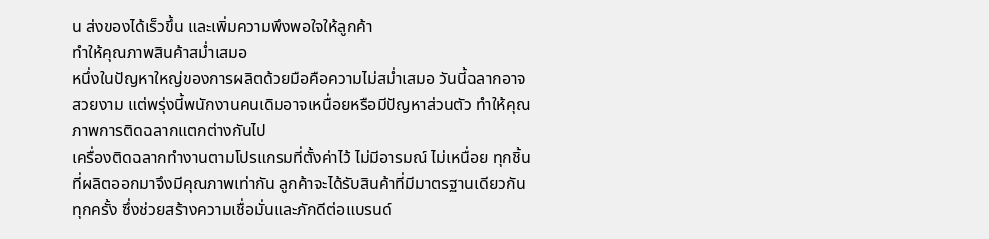น ส่งของได้เร็วขึ้น และเพิ่มความพึงพอใจให้ลูกค้า
ทำให้คุณภาพสินค้าสม่ำเสมอ
หนึ่งในปัญหาใหญ่ของการผลิตด้วยมือคือความไม่สม่ำเสมอ วันนี้ฉลากอาจสวยงาม แต่พรุ่งนี้พนักงานคนเดิมอาจเหนื่อยหรือมีปัญหาส่วนตัว ทำให้คุณภาพการติดฉลากแตกต่างกันไป
เครื่องติดฉลากทำงานตามโปรแกรมที่ตั้งค่าไว้ ไม่มีอารมณ์ ไม่เหนื่อย ทุกชิ้นที่ผลิตออกมาจึงมีคุณภาพเท่ากัน ลูกค้าจะได้รับสินค้าที่มีมาตรฐานเดียวกันทุกครั้ง ซึ่งช่วยสร้างความเชื่อมั่นและภักดีต่อแบรนด์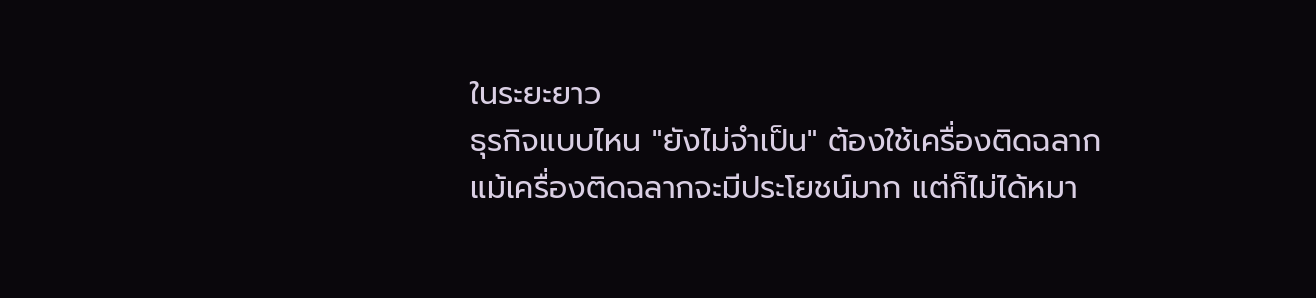ในระยะยาว
ธุรกิจแบบไหน "ยังไม่จำเป็น" ต้องใช้เครื่องติดฉลาก
แม้เครื่องติดฉลากจะมีประโยชน์มาก แต่ก็ไม่ได้หมา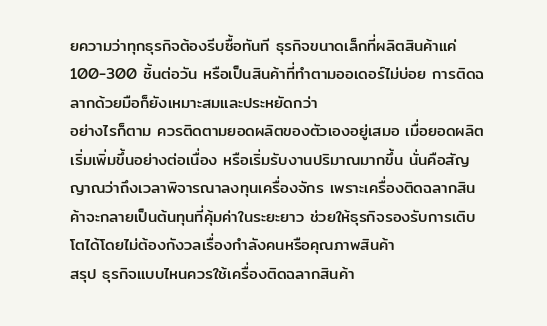ยความว่าทุกธุรกิจต้องรีบซื้อทันที ธุรกิจขนาดเล็กที่ผลิตสินค้าแค่ 100-300 ชิ้นต่อวัน หรือเป็นสินค้าที่ทำตามออเดอร์ไม่บ่อย การติดฉลากด้วยมือก็ยังเหมาะสมและประหยัดกว่า
อย่างไรก็ตาม ควรติดตามยอดผลิตของตัวเองอยู่เสมอ เมื่อยอดผลิตเริ่มเพิ่มขึ้นอย่างต่อเนื่อง หรือเริ่มรับงานปริมาณมากขึ้น นั่นคือสัญญาณว่าถึงเวลาพิจารณาลงทุนเครื่องจักร เพราะเครื่องติดฉลากสินค้าจะกลายเป็นต้นทุนที่คุ้มค่าในระยะยาว ช่วยให้ธุรกิจรองรับการเติบโตได้โดยไม่ต้องกังวลเรื่องกำลังคนหรือคุณภาพสินค้า
สรุป ธุรกิจแบบไหนควรใช้เครื่องติดฉลากสินค้า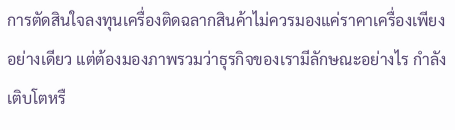การตัดสินใจลงทุนเครื่องติดฉลากสินค้าไม่ควรมองแค่ราคาเครื่องเพียงอย่างเดียว แต่ต้องมองภาพรวมว่าธุรกิจของเรามีลักษณะอย่างไร กำลังเติบโตหรื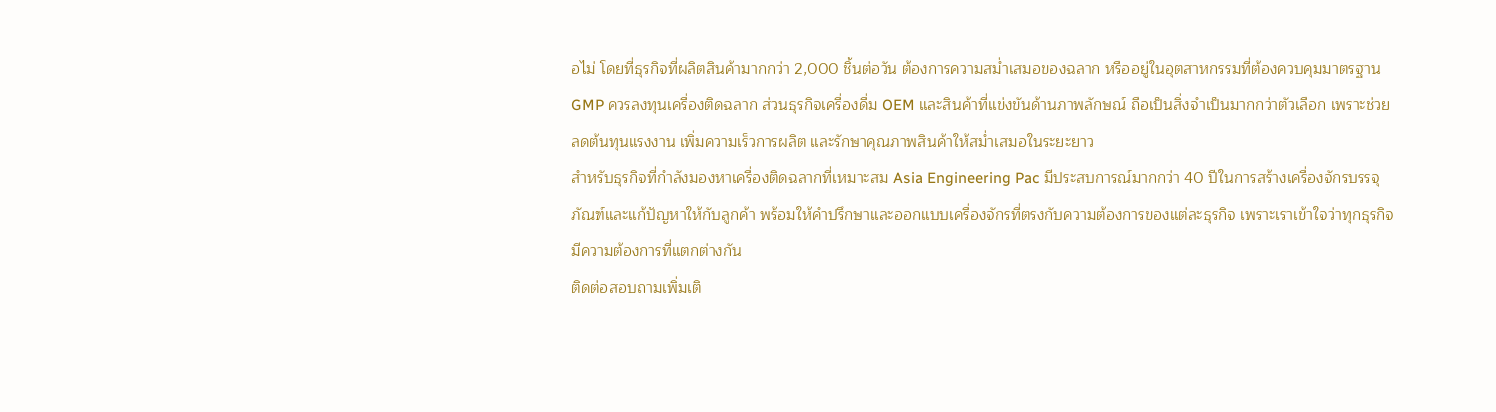อไม่ โดยที่ธุรกิจที่ผลิตสินค้ามากกว่า 2,000 ชิ้นต่อวัน ต้องการความสม่ำเสมอของฉลาก หรืออยู่ในอุตสาหกรรมที่ต้องควบคุมมาตรฐาน GMP ควรลงทุนเครื่องติดฉลาก ส่วนธุรกิจเครื่องดื่ม OEM และสินค้าที่แข่งขันด้านภาพลักษณ์ ถือเป็นสิ่งจำเป็นมากกว่าตัวเลือก เพราะช่วยลดต้นทุนแรงงาน เพิ่มความเร็วการผลิต และรักษาคุณภาพสินค้าให้สม่ำเสมอในระยะยาว
สำหรับธุรกิจที่กำลังมองหาเครื่องติดฉลากที่เหมาะสม Asia Engineering Pac มีประสบการณ์มากกว่า 40 ปีในการสร้างเครื่องจักรบรรจุภัณฑ์และแก้ปัญหาให้กับลูกค้า พร้อมให้คำปรึกษาและออกแบบเครื่องจักรที่ตรงกับความต้องการของแต่ละธุรกิจ เพราะเราเข้าใจว่าทุกธุรกิจมีความต้องการที่แตกต่างกัน
ติดต่อสอบถามเพิ่มเติ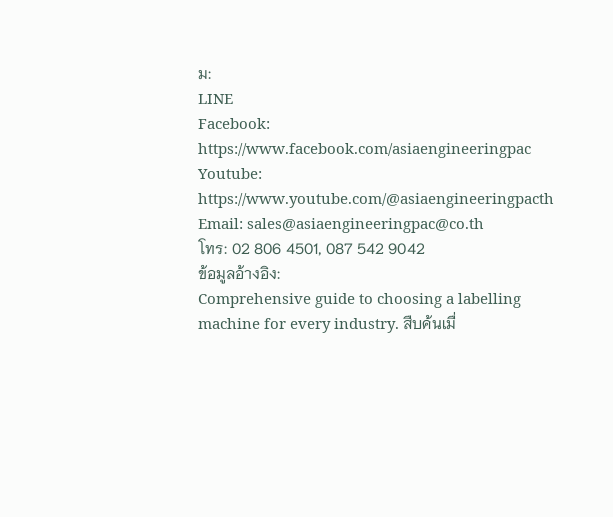ม:
LINE
Facebook: https://www.facebook.com/asiaengineeringpac
Youtube: https://www.youtube.com/@asiaengineeringpacth
Email: sales@asiaengineeringpac@co.th
โทร: 02 806 4501, 087 542 9042
ข้อมูลอ้างอิง:
Comprehensive guide to choosing a labelling machine for every industry. สืบค้นเมื่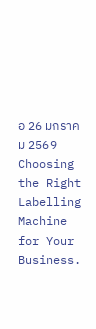อ 26 มกราคม 2569
Choosing the Right Labelling Machine for Your Business.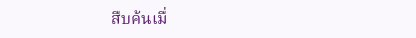สืบค้นเมื่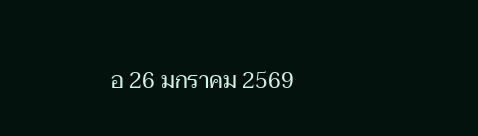อ 26 มกราคม 2569